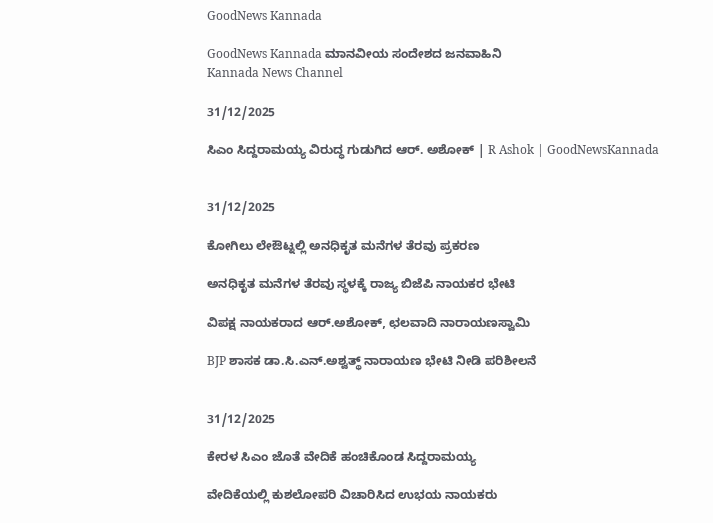GoodNews Kannada

GoodNews Kannada ಮಾನವೀಯ ಸಂದೇಶದ ಜನವಾಹಿನಿ
Kannada News Channel

31/12/2025

ಸಿಎಂ ಸಿದ್ದರಾಮಯ್ಯ ವಿರುದ್ಧ ಗುಡುಗಿದ ಆರ್. ಅಶೋಕ್ | R Ashok | GoodNewsKannada


31/12/2025

ಕೋಗಿಲು ಲೇಔಟ್ನಲ್ಲಿ ಅನಧಿಕೃತ ಮನೆಗಳ ತೆರವು ಪ್ರಕರಣ

ಅನಧಿಕೃತ ಮನೆಗಳ ತೆರವು ಸ್ಥಳಕ್ಕೆ ರಾಜ್ಯ ಬಿಜೆಪಿ ನಾಯಕರ ಭೇಟಿ

ವಿಪಕ್ಷ ನಾಯಕರಾದ ಆರ್.ಅಶೋಕ್, ಛಲವಾದಿ ನಾರಾಯಣಸ್ವಾಮಿ

BJP ಶಾಸಕ ಡಾ.ಸಿ.ಎನ್.ಅಶ್ವತ್ಥ್ ನಾರಾಯಣ ಭೇಟಿ ನೀಡಿ ಪರಿಶೀಲನೆ


31/12/2025

ಕೇರಳ ಸಿಎಂ ಜೊತೆ ವೇದಿಕೆ ಹಂಚಿಕೊಂಡ ಸಿದ್ದರಾಮಯ್ಯ

ವೇದಿಕೆಯಲ್ಲಿ ಕುಶಲೋಪರಿ ವಿಚಾರಿಸಿದ ಉಭಯ ನಾಯಕರು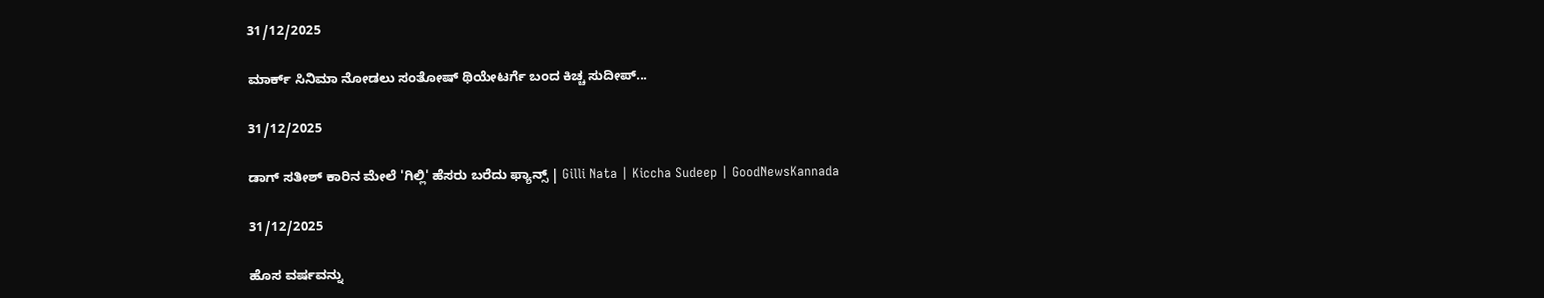31/12/2025

ಮಾರ್ಕ್ ಸಿನಿಮಾ ನೋಡಲು ಸಂತೋಷ್ ಥಿಯೇಟರ್ಗೆ ಬಂದ ಕಿಚ್ಚ ಸುದೀಪ್...

31/12/2025

ಡಾಗ್ ಸತೀಶ್ ಕಾರಿನ ಮೇಲೆ 'ಗಿಲ್ಲಿ‌' ಹೆಸರು ಬರೆದು ಫ್ಯಾನ್ಸ್ | Gilli Nata | Kiccha Sudeep | GoodNewsKannada

31/12/2025

ಹೊಸ ವರ್ಷವನ್ನು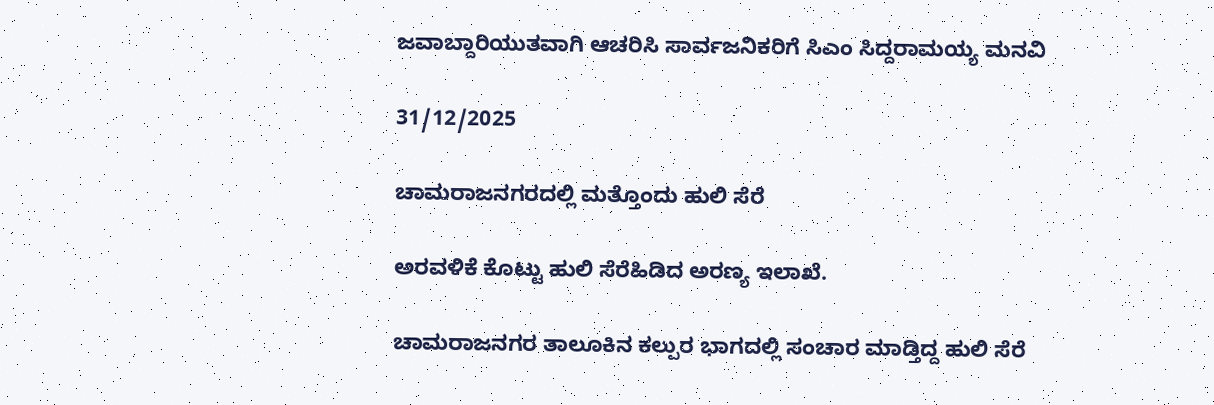ಜವಾಬ್ದಾರಿಯುತವಾಗಿ ಆಚರಿಸಿ ಸಾರ್ವಜನಿಕರಿಗೆ ಸಿಎಂ ಸಿದ್ದರಾಮಯ್ಯ ಮನವಿ

31/12/2025

ಚಾಮರಾಜನಗರದಲ್ಲಿ ಮತ್ತೊಂದು ಹುಲಿ ಸೆರೆ

ಅರವಳಿಕೆ ಕೊಟ್ಟು ಹುಲಿ ಸೆರೆಹಿಡಿದ ಅರಣ್ಯ ಇಲಾಖೆ.

ಚಾಮರಾಜನಗರ ತಾಲೂಕಿನ ಕಲ್ಪುರ ಭಾಗದಲ್ಲಿ ಸಂಚಾರ ಮಾಡ್ತಿದ್ದ ಹುಲಿ ಸೆರೆ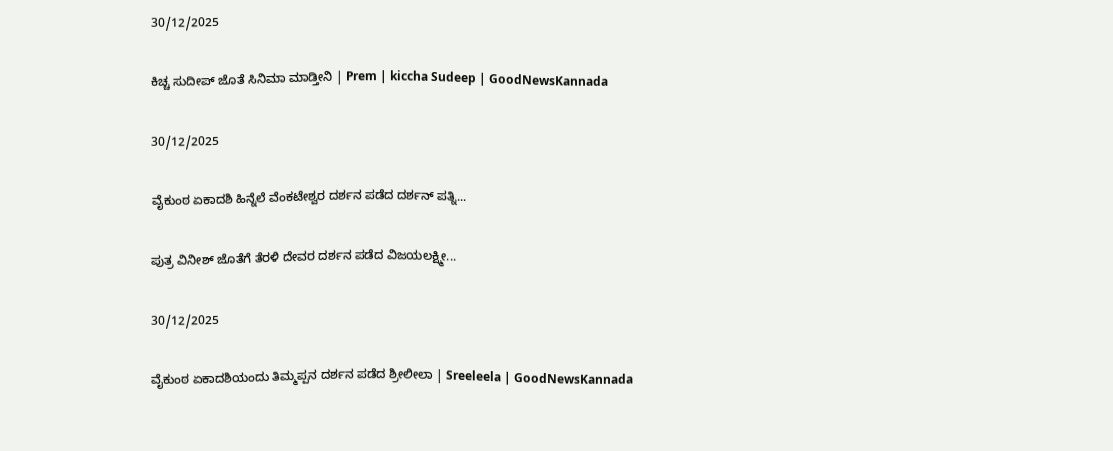30/12/2025

ಕಿಚ್ಚ ಸುದೀಪ್ ಜೊತೆ ಸಿನಿಮಾ ಮಾಡ್ತೀನಿ | Prem | kiccha Sudeep | GoodNewsKannada

30/12/2025

ವೈಕುಂಠ ಏಕಾದಶಿ ಹಿನ್ನೆಲೆ ವೆಂಕಟೇಶ್ವರ ದರ್ಶನ ಪಡೆದ ದರ್ಶನ್ ಪತ್ನಿ...

ಪುತ್ರ ವಿನೀಶ್ ಜೊತೆಗೆ ತೆರಳಿ ದೇವರ ದರ್ಶನ ಪಡೆದ ವಿಜಯಲಕ್ಷ್ಮೀ...

30/12/2025

ವೈಕುಂಠ ಏಕಾದಶಿಯಂದು ತಿಮ್ಮಪ್ಪನ ದರ್ಶನ ಪಡೆದ ಶ್ರೀಲೀಲಾ | Sreeleela | GoodNewsKannada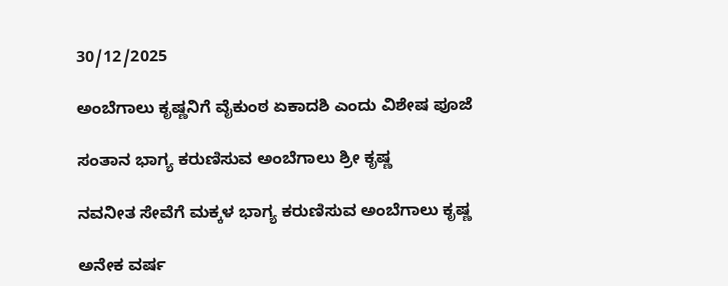30/12/2025

ಅಂಬೆಗಾಲು ಕೃಷ್ಣನಿಗೆ ವೈಕುಂಠ ಏಕಾದಶಿ ಎಂದು ವಿಶೇಷ ಪೂಜೆ

ಸಂತಾನ ಭಾಗ್ಯ ಕರುಣಿಸುವ ಅಂಬೆಗಾಲು ಶ್ರೀ ಕೃಷ್ಣ

ನವನೀತ ಸೇವೆಗೆ ಮಕ್ಕಳ ಭಾಗ್ಯ ಕರುಣಿಸುವ ಅಂಬೆಗಾಲು ಕೃಷ್ಣ

ಅನೇಕ ವರ್ಷ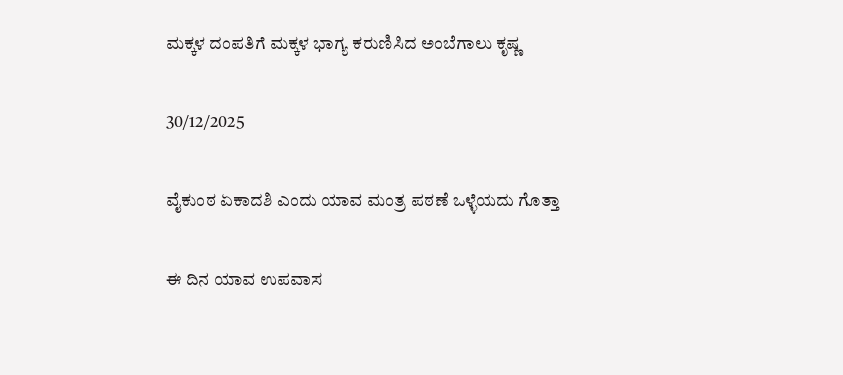ಮಕ್ಕಳ ದಂಪತಿಗೆ ಮಕ್ಕಳ ಭಾಗ್ಯ ಕರುಣಿಸಿದ ಅಂಬೆಗಾಲು ಕೃಷ್ಣ

30/12/2025

ವೈಕುಂಠ ಏಕಾದಶಿ ಎಂದು ಯಾವ ಮಂತ್ರ ಪಠಣೆ ಒಳ್ಳೆಯದು ಗೊತ್ತಾ

ಈ ದಿನ ಯಾವ ಉಪವಾಸ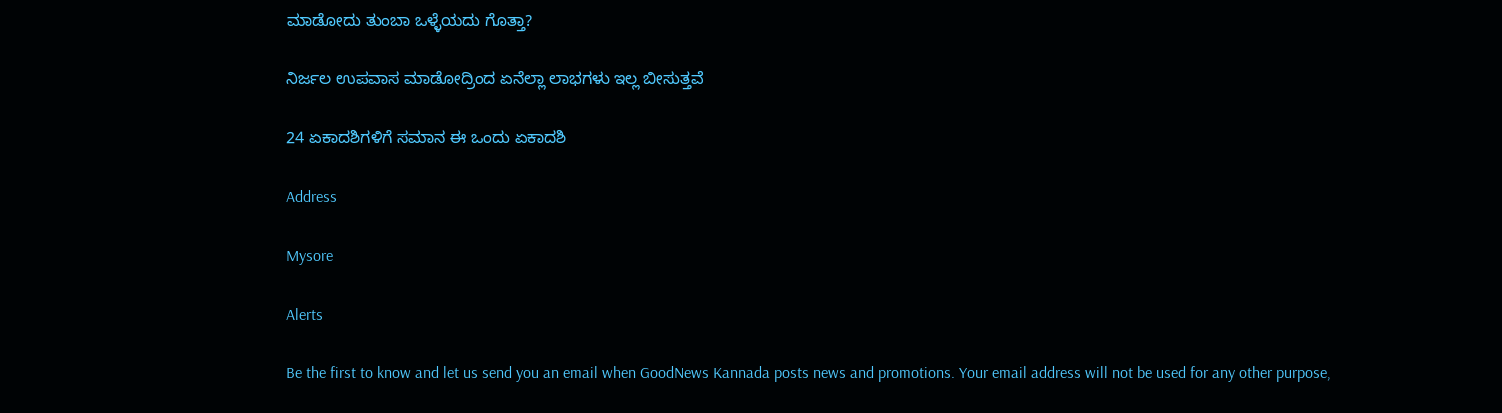ಮಾಡೋದು ತುಂಬಾ ಒಳ್ಳೆಯದು ಗೊತ್ತಾ?

ನಿರ್ಜಲ ಉಪವಾಸ ಮಾಡೋದ್ರಿಂದ ಏನೆಲ್ಲಾ ಲಾಭಗಳು ಇಲ್ಲ ಬೀಸುತ್ತವೆ

24 ಏಕಾದಶಿಗಳಿಗೆ ಸಮಾನ ಈ ಒಂದು ಏಕಾದಶಿ

Address

Mysore

Alerts

Be the first to know and let us send you an email when GoodNews Kannada posts news and promotions. Your email address will not be used for any other purpose,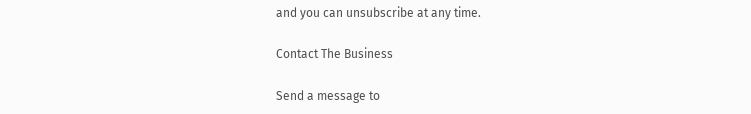and you can unsubscribe at any time.

Contact The Business

Send a message to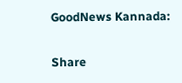GoodNews Kannada:

Share